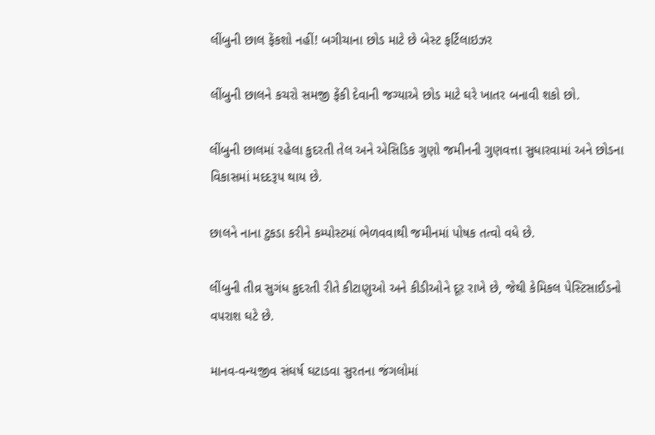લીંબુની છાલ ફેંકશો નહીં! બગીચાના છોડ માટે છે બેસ્ટ ફર્ટિલાઇઝર

લીંબુની છાલને કચરો સમજી ફેંકી દેવાની જગ્યાએ છોડ માટે ઘરે ખાતર બનાવી શકો છો.

લીંબુની છાલમાં રહેલા કુદરતી તેલ અને એસિડિક ગુણો જમીનની ગુણવત્તા સુધારવામાં અને છોડના વિકાસમાં મદદરૂપ થાય છે.

છાલને નાના ટુકડા કરીને કમ્પોસ્ટમાં ભેળવવાથી જમીનમાં પોષક તત્વો વધે છે.

લીંબુની તીવ્ર સુગંધ કુદરતી રીતે કીટાણુઓ અને કીડીઓને દૂર રાખે છે, જેથી કેમિકલ પેસ્ટિસાઈડનો વપરાશ ઘટે છે.

માનવ-વન્યજીવ સંઘર્ષ ઘટાડવા સુરતના જંગલોમાં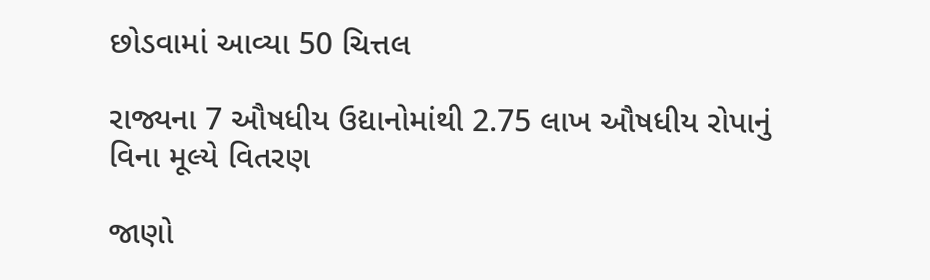છોડવામાં આવ્યા 50 ચિત્તલ

રાજ્યના 7 ઔષધીય ઉદ્યાનોમાંથી 2.75 લાખ ઔષધીય રોપાનું વિના મૂલ્યે વિતરણ

જાણો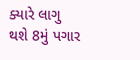ક્યારે લાગુ થશે 8મું પગાર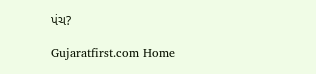પંચ?

Gujaratfirst.com Home